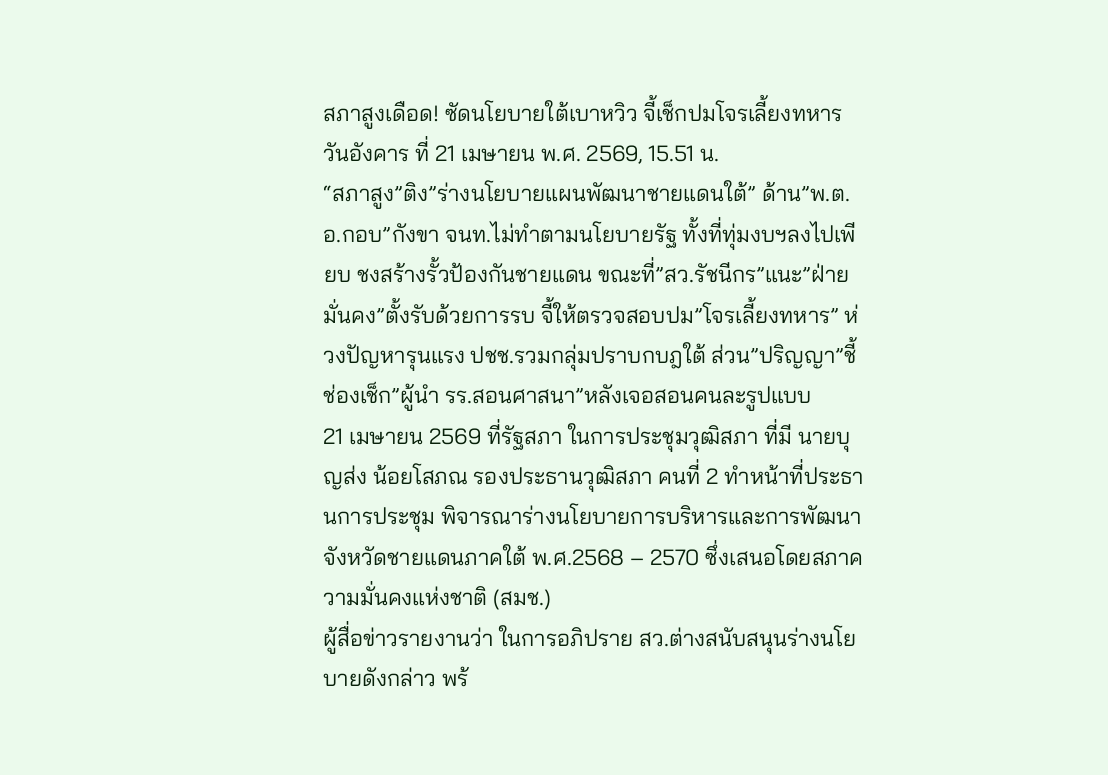สภาสูงเดือด! ซัดนโยบายใต้เบาหวิว จี้เช็กปมโจรเลี้ยงทหาร
วันอังคาร ที่ 21 เมษายน พ.ศ. 2569, 15.51 น.
“สภาสูง”ติง”ร่างนโยบายแผนพัฒนาชายแดนใต้” ด้าน”พ.ต.อ.กอบ”กังขา จนท.ไม่ทำตามนโยบายรัฐ ทั้งที่ทุ่มงบฯลงไปเพียบ ชงสร้างรั้วป้องกันชายแดน ขณะที่”สว.รัชนีกร”แนะ”ฝ่ายมั่นคง”ตั้งรับด้วยการรบ จี้ให้ตรวจสอบปม”โจรเลี้ยงทหาร” ห่วงปัญหารุนแรง ปชช.รวมกลุ่มปราบกบฎใต้ ส่วน”ปริญญา”ชี้ช่องเช็ก”ผู้นำ รร.สอนศาสนา”หลังเจอสอนคนละรูปแบบ
21 เมษายน 2569 ที่รัฐสภา ในการประชุมวุฒิสภา ที่มี นายบุญส่ง น้อยโสภณ รองประธานวุฒิสภา คนที่ 2 ทำหน้าที่ประธานการประชุม พิจารณาร่างนโยบายการบริหารและการพัฒนาจังหวัดชายแดนภาคใต้ พ.ศ.2568 – 2570 ซึ่งเสนอโดยสภาความมั่นคงแห่งชาติ (สมช.)
ผู้สื่อข่าวรายงานว่า ในการอภิปราย สว.ต่างสนับสนุนร่างนโยบายดังกล่าว พร้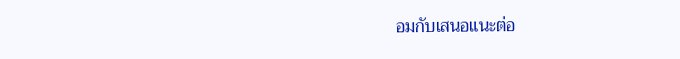อมกับเสนอแนะต่อ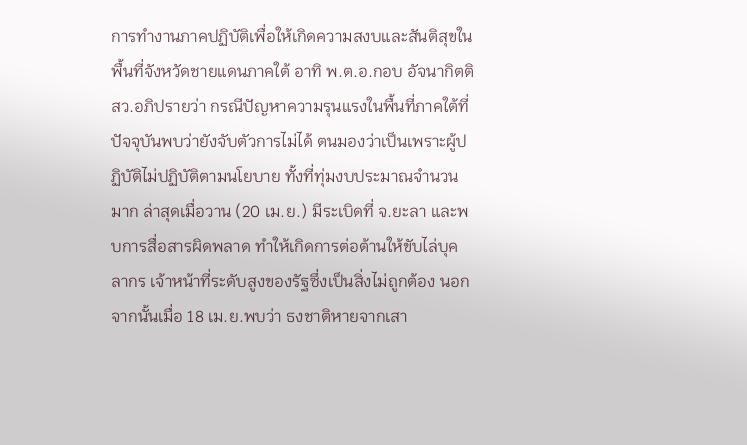การทำงานภาคปฏิบัติเพื่อให้เกิดความสงบและสันติสุขในพื้นที่จังหวัดชายแดนภาคใต้ อาทิ พ.ต.อ.กอบ อัจนากิตติ สว.อภิปรายว่า กรณีปัญหาความรุนแรงในพื้นที่ภาคใต้ที่ปัจจุบันพบว่ายังจับตัวการไม่ได้ ตนมองว่าเป็นเพราะผู้ปฏิบัติไม่ปฏิบัติตามนโยบาย ทั้งที่ทุ่มงบประมาณจำนวนมาก ล่าสุดเมื่อวาน (20 เม.ย.) มีระเบิดที่ จ.ยะลา และพบการสื่อสารผิดพลาด ทำให้เกิดการต่อต้านให้ขับไล่บุคลากร เจ้าหน้าที่ระดับสูงของรัฐซึ่งเป็นสิ่งไม่ถูกต้อง นอกจากนั้นเมื่อ 18 เม.ย.พบว่า ธงชาติหายจากเสา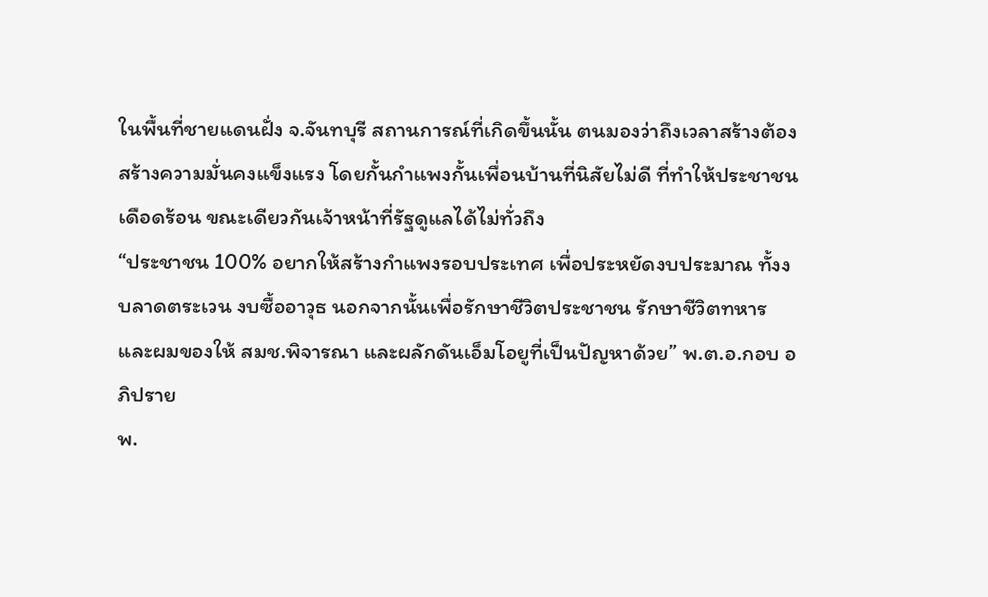ในพื้นที่ชายแดนฝั่ง จ.จันทบุรี สถานการณ์ที่เกิดขึ้นนั้น ตนมองว่าถึงเวลาสร้างต้องสร้างความมั่นคงแข็งแรง โดยกั้นกำแพงกั้นเพื่อนบ้านที่นิสัยไม่ดี ที่ทำให้ประชาชนเดือดร้อน ขณะเดียวกันเจ้าหน้าที่รัฐดูแลได้ไม่ทั่วถึง
“ประชาชน 100% อยากให้สร้างกำแพงรอบประเทศ เพื่อประหยัดงบประมาณ ทั้งงบลาดตระเวน งบซื้ออาวุธ นอกจากนั้นเพื่อรักษาชีวิตประชาชน รักษาชีวิตทหาร และผมของให้ สมช.พิจารณา และผลักดันเอ็มโอยูที่เป็นปัญหาด้วย” พ.ต.อ.กอบ อภิปราย
พ.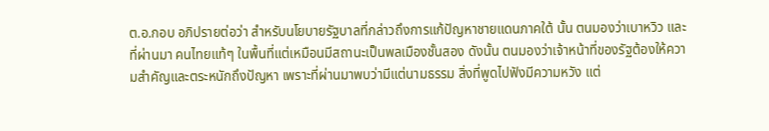ต.อ.กอบ อภิปรายต่อว่า สำหรับนโยบายรัฐบาลที่กล่าวถึงการแก้ปัญหาชายแดนภาคใต้ นั้น ตนมองว่าเบาหวิว และที่ผ่านมา คนไทยแท้ๆ ในพื้นที่แต่เหมือนมีสถานะเป็นพลเมืองชั้นสอง ดังนั้น ตนมองว่าเจ้าหน้าที่ของรัฐต้องให้ความสำคัญและตระหนักถึงปัญหา เพราะที่ผ่านมาพบว่ามีแต่นามธรรม สิ่งที่พูดไปฟังมีความหวัง แต่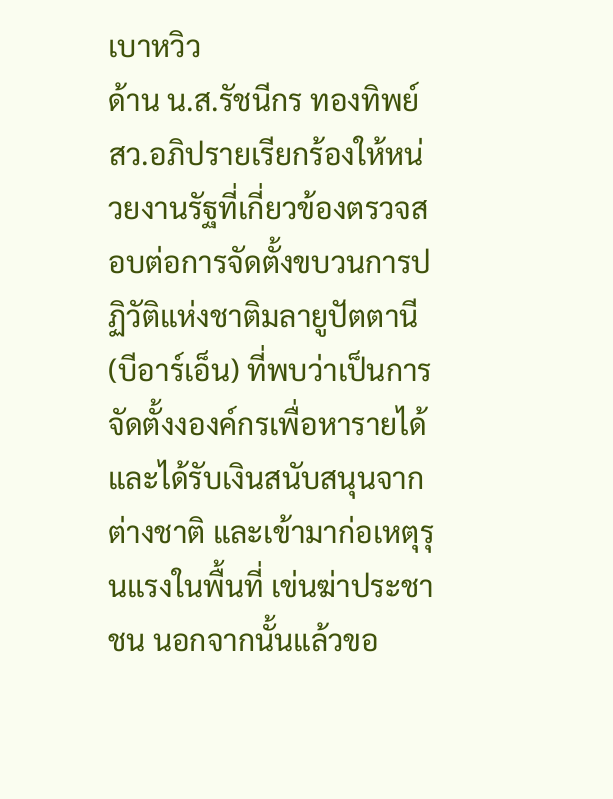เบาหวิว
ด้าน น.ส.รัชนีกร ทองทิพย์ สว.อภิปรายเรียกร้องให้หน่วยงานรัฐที่เกี่ยวข้องตรวจสอบต่อการจัดตั้งขบวนการปฏิวัติแห่งชาติมลายูปัตตานี (บีอาร์เอ็น) ที่พบว่าเป็นการจัดตั้งงองค์กรเพื่อหารายได้และได้รับเงินสนับสนุนจากต่างชาติ และเข้ามาก่อเหตุรุนแรงในพื้นที่ เข่นฆ่าประชาชน นอกจากนั้นแล้วขอ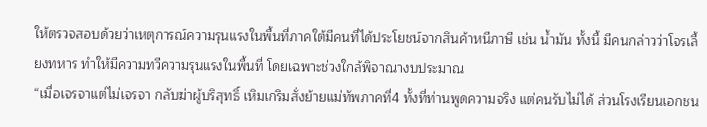ให้ตรวจสอบด้วยว่าเหตุการณ์ความรุนแรงในพื้นที่ภาคใต้มีคนที่ได้ประโยชน์จากสินค้าหนีภาษี เช่น น้ำมัน ทั้งนี้ มีคนกล่าวว่าโจรเลี้ยงทหาร ทำให้มีความทวีความรุนแรงในพื้นที่ โดยเฉพาะช่วงใกล้พิจาณางบประมาณ
“เมื่อเจรจาแต่ไม่เจรจา กลับฆ่าผู้บริสุทธิ์ เหิมเกริมสั่งย้ายแม่ทัพภาคที่4 ทั้งที่ท่านพูดความจริง แต่คนรับไม่ได้ ส่วนโรงเรียนเอกชน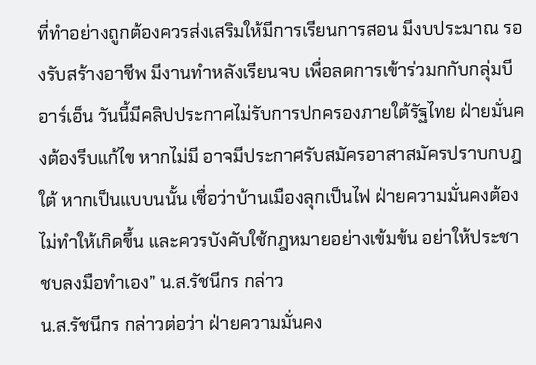ที่ทำอย่างถูกต้องควรส่งเสริมให้มีการเรียนการสอน มีงบประมาณ รองรับสร้างอาชีพ มีงานทำหลังเรียนจบ เพื่อลดการเข้าร่วมกกับกลุ่มบีอาร์เอ็น วันนี้มีคลิปประกาศไม่รับการปกครองภายใต้รัฐไทย ฝ่ายมั่นคงต้องรีบแก้ไข หากไม่มี อาจมีประกาศรับสมัครอาสาสมัครปราบกบฎใต้ หากเป็นแบบนนั้น เชื่อว่าบ้านเมืองลุกเป็นไฟ ฝ่ายความมั่นคงต้องไม่ทำให้เกิดขึ้น และควรบังคับใช้กฎหมายอย่างเข้มข้น อย่าให้ประชาชบลงมือทำเอง” น.ส.รัชนีกร กล่าว
น.ส.รัชนีกร กล่าวต่อว่า ฝ่ายความมั่นคง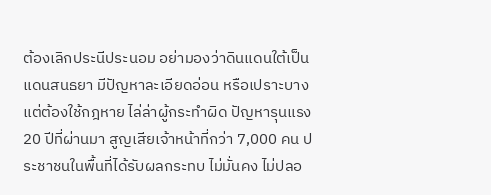ต้องเลิกประนีประนอม อย่ามองว่าดินแดนใต้เป็นแดนสนธยา มีปัญหาละเอียดอ่อน หรือเปราะบาง แต่ต้องใช้กฎหาย ไล่ล่าผู้กระทำผิด ปัญหารุนแรง 20 ปีที่ผ่านมา สูญเสียเจ้าหน้าที่กว่า 7,000 คน ประชาชนในพื้นที่ได้รับผลกระทบ ไม่มั่นคง ไม่ปลอ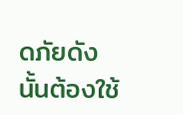ดภัยดังนั้นต้องใช้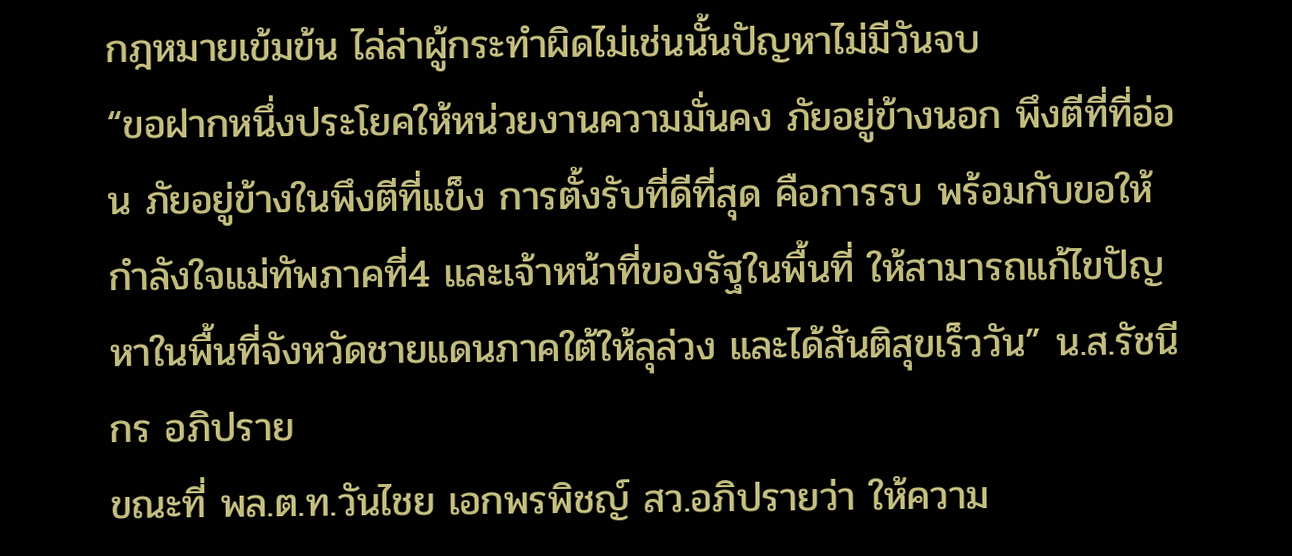กฎหมายเข้มข้น ไล่ล่าผู้กระทำผิดไม่เช่นนั้นปัญหาไม่มีวันจบ
“ขอฝากหนึ่งประโยคให้หน่วยงานความมั่นคง ภัยอยู่ข้างนอก พึงตีที่ที่อ่อน ภัยอยู่ข้างในพึงตีที่แข็ง การตั้งรับที่ดีที่สุด คือการรบ พร้อมกับขอให้กำลังใจแม่ทัพภาคที่4 และเจ้าหน้าที่ของรัฐในพื้นที่ ให้สามารถแก้ไขปัญหาในพื้นที่จังหวัดชายแดนภาคใต้ให้ลุล่วง และได้สันติสุขเร็ววัน” น.ส.รัชนีกร อภิปราย
ขณะที่ พล.ต.ท.วันไชย เอกพรพิชญ์ สว.อภิปรายว่า ให้ความ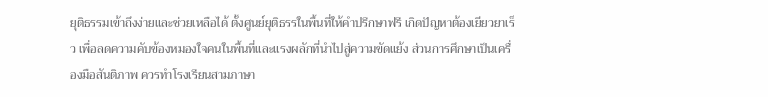ยุติธรรมเข้าถึงง่ายและช่วยเหลือได้ ตั้งศูนย์ยุติธรรในพื้นที่ให้คำปรึกษาฟรี เกิดปัญหาต้องเยียวยาเร็ว เพื่อลดความคับข้องหมองใจคนในพื้นที่และแรงผลักที่นำไปสู่ความขัดแย้ง ส่วนการศึกษาเป็นเครื่องมือสันติภาพ ควรทำโรงเรียนสามภาษา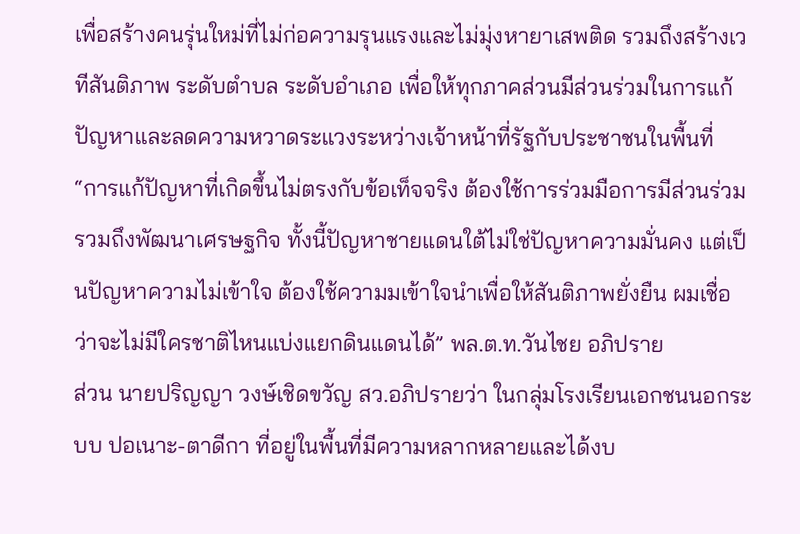เพื่อสร้างคนรุ่นใหม่ที่ไม่ก่อความรุนแรงและไม่มุ่งหายาเสพติด รวมถึงสร้างเวทีสันติภาพ ระดับตำบล ระดับอำเภอ เพื่อให้ทุกภาคส่วนมีส่วนร่วมในการแก้ปัญหาและลดความหวาดระแวงระหว่างเจ้าหน้าที่รัฐกับประชาชนในพื้นที่
“การแก้ปัญหาที่เกิดขึ้นไม่ตรงกับข้อเท็จจริง ต้องใช้การร่วมมือการมีส่วนร่วม รวมถึงพัฒนาเศรษฐกิจ ทั้งนี้ปัญหาชายแดนใต้ไม่ใช่ปัญหาความมั่นคง แต่เป็นปัญหาความไม่เข้าใจ ต้องใช้ความมเข้าใจนำเพื่อให้สันติภาพยั่งยืน ผมเชื่อว่าจะไม่มีใครชาติไหนแบ่งแยกดินแดนได้” พล.ต.ท.วันไชย อภิปราย
ส่วน นายปริญญา วงษ์เชิดขวัญ สว.อภิปรายว่า ในกลุ่มโรงเรียนเอกชนนอกระบบ ปอเนาะ-ตาดีกา ที่อยู่ในพื้นที่มีความหลากหลายและได้งบ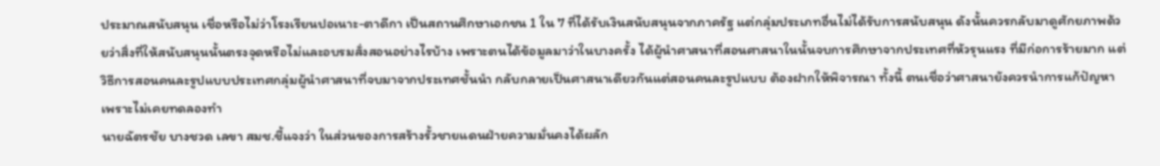ประมาณสนับสนุน เชื่อหรือไม่ว่าโรงเรียนปอเนาะ-ตาดีกา เป็นสถานศึกษาเอกชน 1 ใน 7 ที่ได้รับเงินสนับสนุนจากภาครัฐ แต่กลุ่มประเภทอื่นไม่ได้รับการสนับสนุน ดังนั้นควรกลับมาดูศักยภาพด้วยว่าสิ่งที่ให้สนับสนุนนั้นตรงจุดหรือไม่และอบรมสั่งสอนอย่างไรบ้าง เพราะตนได้ข้อมูลมาว่าในบางครั้ง ได้ผู้นำศาสนาที่สอนศาสนาในนั้นจบการศึกษาจากประเทศที่หัวรุนแรง ที่มีก่อการร้ายมาก แต่วิธีการสอนคนละรูปแบบประเทศกลุ่มผู้นำศาสนาที่จบมาจากประเทศชั้นนำ กลับกลายเป็นศาสนาเดียวกันแต่สอนคนละรูปแบบ ต้องฝากให้พิจารณา ทั้งนี้ ตนเชื่อว่าศาสนายังควรนำการแก้ปัญหาเพราะไม่เคยทดลองทำ
นายฉัตรชัย บางชวด เลขา สมช.ชี้แจงว่า ในส่วนของการสร้างรั้วชายแดนฝ่ายความมั่นคงได้ผลัก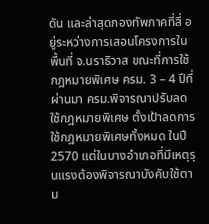ดัน และล่าสุดกองทัพภาคที่สี่ อยู่ระหว่างการเสอนโครงการในพื้นที่ จ.นราธิวาส ขณะที่การใช้กฎหมายพิเศษ ครม. 3 – 4 ปีที่ผ่านมา ครม.พิจารณาปรับลดใช้กฎหมายพิเศษ ตั้งเป้าลดการใช้กฎหมายพิเศษทั้งหมด ในปี 2570 แต่ในบางอำเภอที่มีเหตุรุนแรงต้องพิจารณาบังคับใช้ตาม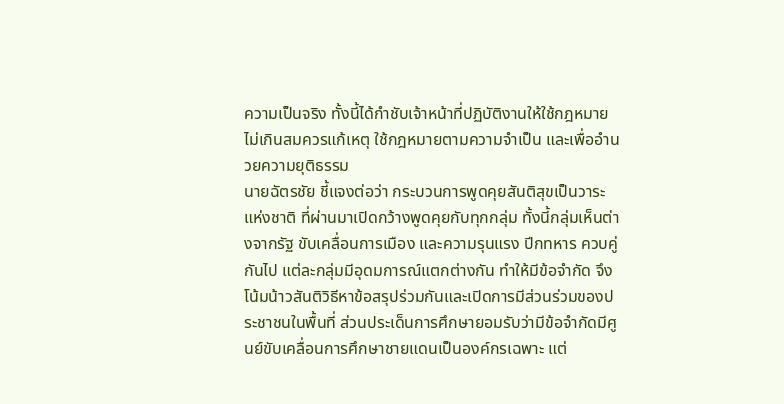ความเป็นจริง ทั้งนี้ได้กำชับเจ้าหน้าที่ปฏิบัติงานให้ใช้กฎหมายไม่เกินสมควรแก้เหตุ ใช้กฎหมายตามความจำเป็น และเพื่ออำนวยความยุติธรรม
นายฉัตรชัย ชี้แจงต่อว่า กระบวนการพูดคุยสันติสุขเป็นวาระแห่งชาติ ที่ผ่านมาเปิดกว้างพูดคุยกับทุกกลุ่ม ทั้งนี้กลุ่มเห็นต่างจากรัฐ ขับเคลื่อนการเมือง และความรุนแรง ปีกทหาร ควบคู่กันไป แต่ละกลุ่มมีอุดมการณ์แตกต่างกัน ทำให้มีข้อจำกัด จึงโน้มน้าวสันติวิธีหาข้อสรุปร่วมกันและเปิดการมีส่วนร่วมของประชาชนในพื้นที่ ส่วนประเด็นการศึกษายอมรับว่ามีข้อจำกัดมีศูนย์ขับเคลื่อนการศึกษาชายแดนเป็นองค์กรเฉพาะ แต่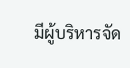มีผู้บริหารจัด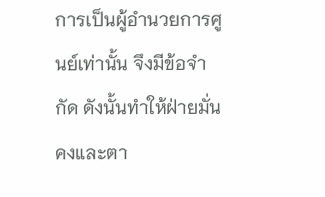การเป็นผู้อำนวยการศูนย์เท่านั้น จึงมีข้อจำกัด ดังนั้นทำให้ฝ่ายมั่นคงและตา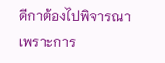ดีกาต้องไปพิจารณา เพราะการ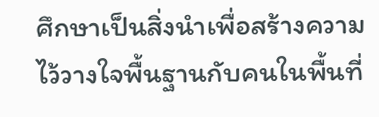ศึกษาเป็นสิ่งนำเพื่อสร้างความไว้วางใจพื้นฐานกับคนในพื้นที่